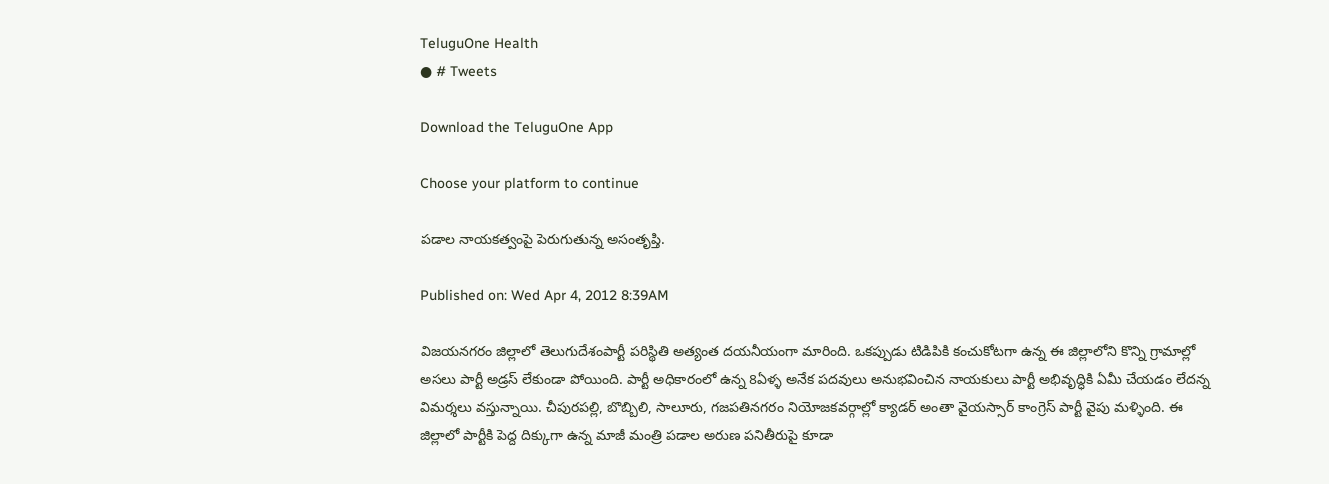TeluguOne Health
● # Tweets

Download the TeluguOne App

Choose your platform to continue

పడాల నాయకత్వంపై పెరుగుతున్న అసంతృప్తి.

Published on: Wed Apr 4, 2012 8:39AM

విజయనగరం జిల్లాలో తెలుగుదేశంపార్టీ పరిస్థితి అత్యంత దయనీయంగా మారింది. ఒకప్పుడు టిడిపికి కంచుకోటగా ఉన్న ఈ జిల్లాలోని కొన్ని గ్రామాల్లో అసలు పార్టీ అడ్రస్ లేకుండా పోయింది. పార్టీ అధికారంలో ఉన్న 8ఏళ్ళ అనేక పదవులు అనుభవించిన నాయకులు పార్టీ అభివృద్ధికి ఏమీ చేయడం లేదన్న విమర్శలు వస్తున్నాయి. చీపురపల్లి, బొబ్బిలి, సాలూరు, గజపతినగరం నియోజకవర్గాల్లో క్యాడర్ అంతా వైయస్సార్ కాంగ్రెస్ పార్టీ వైపు మళ్ళింది. ఈ జిల్లాలో పార్టీకి పెద్ద దిక్కుగా ఉన్న మాజీ మంత్రి పడాల అరుణ పనితీరుపై కూడా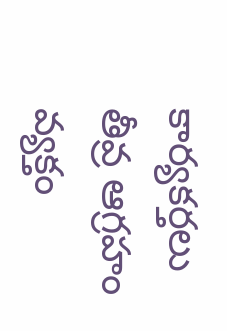కార్యకర్తలు తీవ్ర ఆగ్రహం వ్యక్తం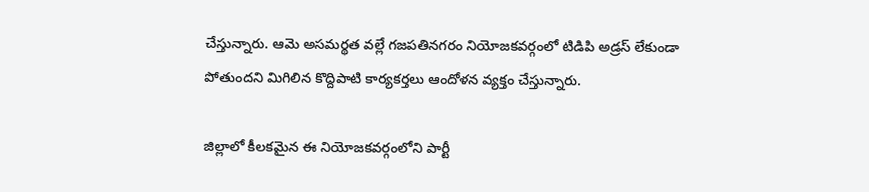చేస్తున్నారు. ఆమె అసమర్థత వల్లే గజపతినగరం నియోజకవర్గంలో టిడిపి అడ్రస్ లేకుండా పోతుందని మిగిలిన కొద్దిపాటి కార్యకర్తలు ఆందోళన వ్యక్తం చేస్తున్నారు.

జిల్లాలో కీలకమైన ఈ నియోజకవర్గంలోని పార్టీ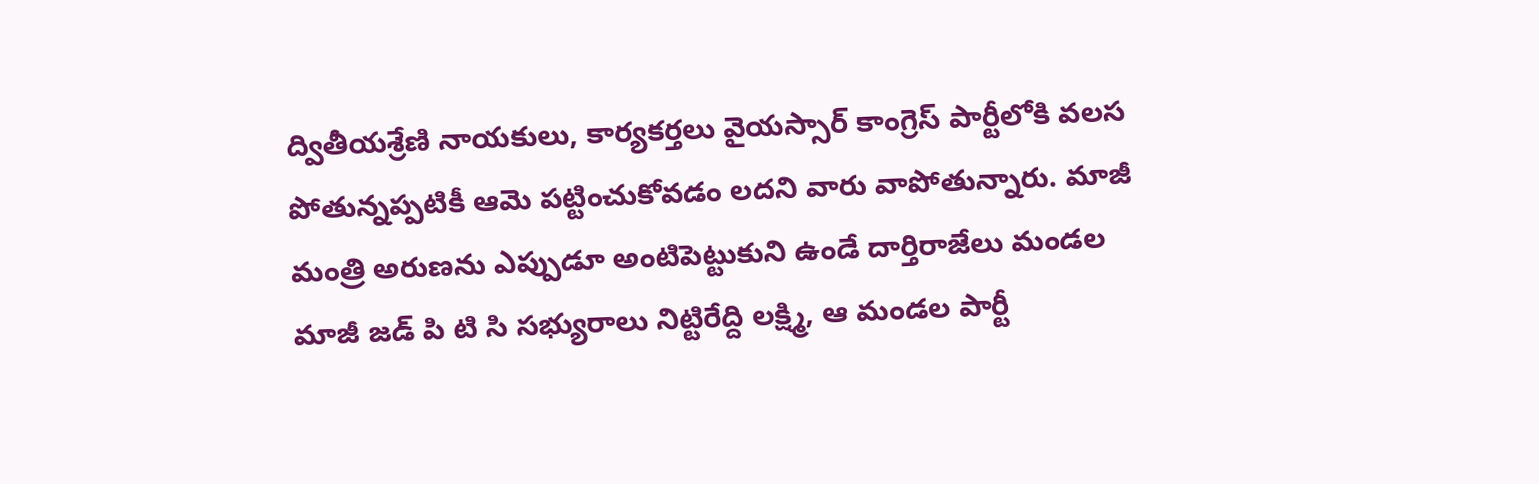ద్వితీయశ్రేణి నాయకులు, కార్యకర్తలు వైయస్సార్ కాంగ్రెస్ పార్టీలోకి వలస పోతున్నప్పటికీ ఆమె పట్టించుకోవడం లదని వారు వాపోతున్నారు. మాజీ మంత్రి అరుణను ఎప్పుడూ అంటిపెట్టుకుని ఉండే దార్తిరాజేలు మండల మాజీ జడ్ పి టి సి సభ్యురాలు నిట్టిరేద్ది లక్ష్మి, ఆ మండల పార్టీ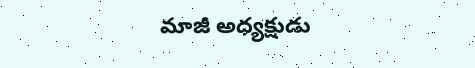మాజీ అధ్యక్షుడు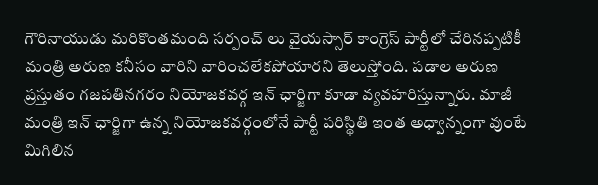గౌరినాయుడు మరికొంతమంది సర్పంచ్ లు వైయస్సార్ కాంగ్రెస్ పార్టీలో చేరినప్పటికీ మంత్రి అరుణ కనీసం వారిని వారించలేకపోయారని తెలుస్తోంది. పడాల అరుణ ప్రస్తుతం గజపతినగరం నియోజకవర్గ ఇన్ ఛార్జిగా కూడా వ్యవహరిస్తున్నారు. మాజీ మంత్రి ఇన్ ఛార్జిగా ఉన్న నియోజకవర్గంలోనే పార్టీ పరిస్థితి ఇంత అధ్వాన్నంగా వుంటే మిగిలిన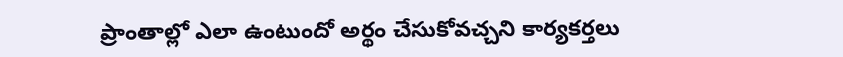ప్రాంతాల్లో ఎలా ఉంటుందో అర్థం చేసుకోవచ్చని కార్యకర్తలు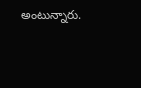అంటున్నారు.